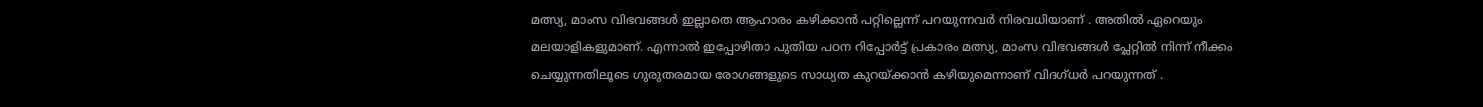മത്സ്യ, മാംസ വിഭവങ്ങൾ ഇല്ലാതെ ആഹാരം കഴിക്കാൻ പറ്റില്ലെന്ന് പറയുന്നവർ നിരവധിയാണ് . അതിൽ ഏറെയും മലയാളികളുമാണ്. എന്നാൽ ഇപ്പോഴിതാ പുതിയ പഠന റിപ്പോർട്ട് പ്രകാരം മത്സ്യ, മാംസ വിഭവങ്ങൾ പ്ലേറ്റിൽ നിന്ന് നീക്കം ചെയ്യുന്നതിലൂടെ ഗുരുതരമായ രോഗങ്ങളുടെ സാധ്യത കുറയ്ക്കാൻ കഴിയുമെന്നാണ് വിദഗ്ധർ പറയുന്നത് .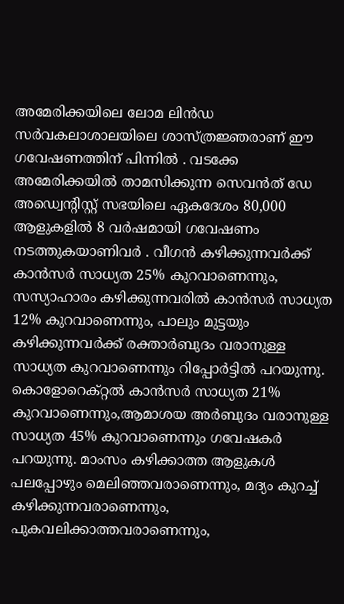അമേരിക്കയിലെ ലോമ ലിൻഡ സർവകലാശാലയിലെ ശാസ്ത്രജ്ഞരാണ് ഈ ഗവേഷണത്തിന് പിന്നിൽ . വടക്കേ അമേരിക്കയിൽ താമസിക്കുന്ന സെവൻത് ഡേ അഡ്വെന്റിസ്റ്റ് സഭയിലെ ഏകദേശം 80,000 ആളുകളിൽ 8 വർഷമായി ഗവേഷണം നടത്തുകയാണിവർ . വീഗൻ കഴിക്കുന്നവർക്ക് കാൻസർ സാധ്യത 25% കുറവാണെന്നും, സസ്യാഹാരം കഴിക്കുന്നവരിൽ കാൻസർ സാധ്യത 12% കുറവാണെന്നും, പാലും മുട്ടയും കഴിക്കുന്നവർക്ക് രക്താർബുദം വരാനുള്ള സാധ്യത കുറവാണെന്നും റിപ്പോർട്ടിൽ പറയുന്നു.
കൊളോറെക്റ്റൽ കാൻസർ സാധ്യത 21% കുറവാണെന്നും,ആമാശയ അർബുദം വരാനുള്ള സാധ്യത 45% കുറവാണെന്നും ഗവേഷകർ പറയുന്നു. മാംസം കഴിക്കാത്ത ആളുകൾ പലപ്പോഴും മെലിഞ്ഞവരാണെന്നും, മദ്യം കുറച്ച് കഴിക്കുന്നവരാണെന്നും, പുകവലിക്കാത്തവരാണെന്നും,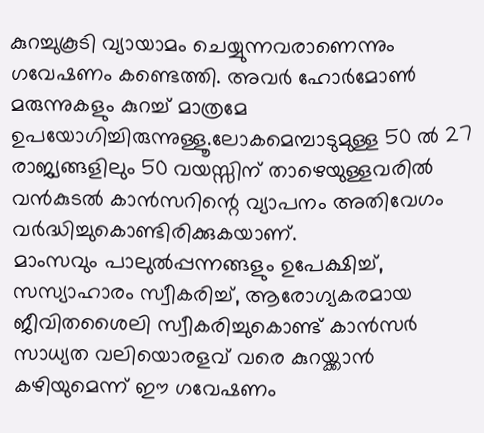കുറച്ചുകൂടി വ്യായാമം ചെയ്യുന്നവരാണെന്നും ഗവേഷണം കണ്ടെത്തി. അവർ ഹോർമോൺ മരുന്നുകളും കുറച്ച് മാത്രമേ ഉപയോഗിച്ചിരുന്നുള്ളൂ.ലോകമെമ്പാടുമുള്ള 50 ൽ 27 രാജ്യങ്ങളിലും 50 വയസ്സിന് താഴെയുള്ളവരിൽ വൻകുടൽ കാൻസറിന്റെ വ്യാപനം അതിവേഗം വർദ്ധിച്ചുകൊണ്ടിരിക്കുകയാണ്.
മാംസവും പാലുൽപ്പന്നങ്ങളും ഉപേക്ഷിച്ച്, സസ്യാഹാരം സ്വീകരിച്ച്, ആരോഗ്യകരമായ ജീവിതശൈലി സ്വീകരിച്ചുകൊണ്ട് കാൻസർ സാധ്യത വലിയൊരളവ് വരെ കുറയ്ക്കാൻ കഴിയുമെന്ന് ഈ ഗവേഷണം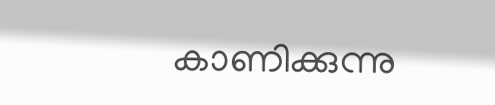കാണിക്കുന്നു